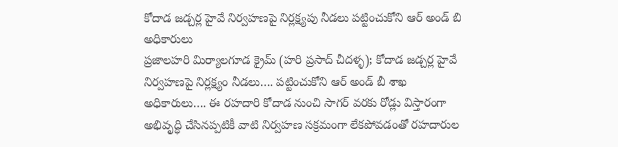కోదాడ జడ్చర్ల హైవే నిర్వహణపై నిర్లక్ష్యపు నీడలు పట్టించుకోని ఆర్ అండ్ బి అధికారులు
ప్రజాలహరి మిర్యాలగూడ క్రైమ్ (హరి ప్రసాద్ చీదళ్ళ); కోదాడ జడ్చర్ల హైవే నిర్వహణపై నిర్లక్ష్యం నీడలు…. పట్టించుకోని ఆర్ అండ్ బీ శాఖ అధికారులు…. ఈ రహదారి కోదాడ నుంచి సాగర్ వరకు రోడ్లు విస్తారంగా అభివృద్ధి చేసినప్పటికీ వాటి నిర్వహణ సక్రమంగా లేకపోవడంతో రహదారుల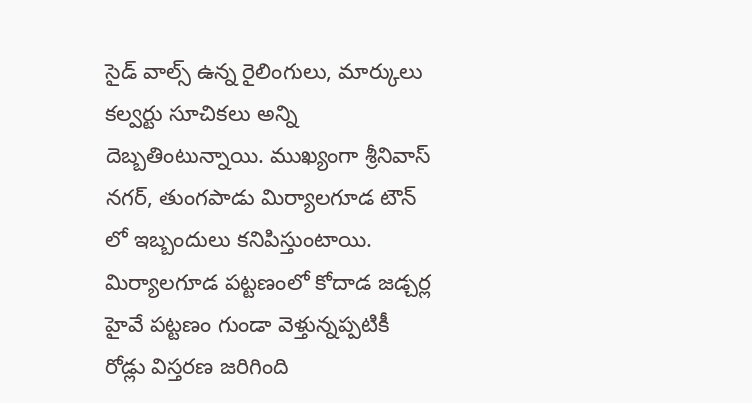సైడ్ వాల్స్ ఉన్న రైలింగులు, మార్కులు కల్వర్టు సూచికలు అన్ని దెబ్బతింటున్నాయి. ముఖ్యంగా శ్రీనివాస్ నగర్, తుంగపాడు మిర్యాలగూడ టౌన్ లో ఇబ్బందులు కనిపిస్తుంటాయి. మిర్యాలగూడ పట్టణంలో కోదాడ జడ్చర్ల హైవే పట్టణం గుండా వెళ్తున్నప్పటికీ రోడ్లు విస్తరణ జరిగింది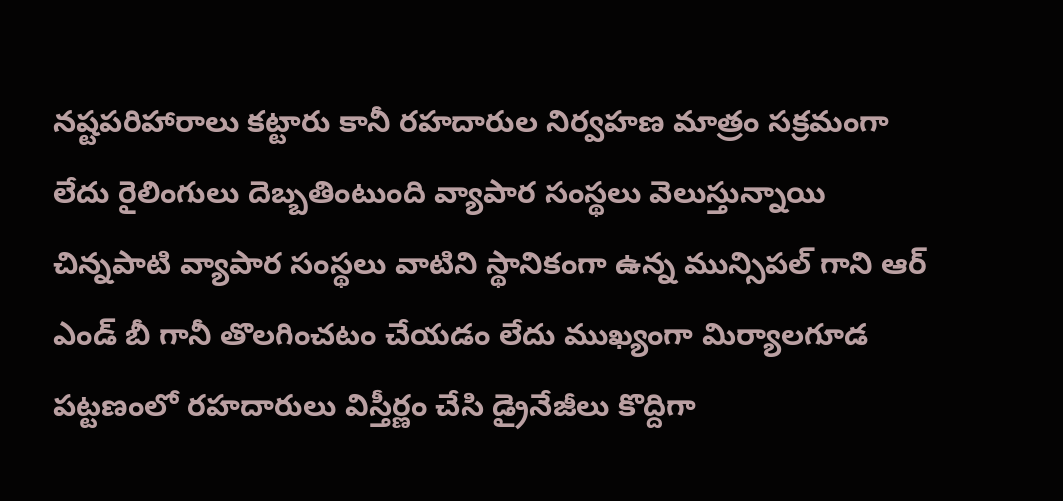నష్టపరిహారాలు కట్టారు కానీ రహదారుల నిర్వహణ మాత్రం సక్రమంగా లేదు రైలింగులు దెబ్బతింటుంది వ్యాపార సంస్థలు వెలుస్తున్నాయి చిన్నపాటి వ్యాపార సంస్థలు వాటిని స్థానికంగా ఉన్న మున్సిపల్ గాని ఆర్ ఎండ్ బీ గానీ తొలగించటం చేయడం లేదు ముఖ్యంగా మిర్యాలగూడ పట్టణంలో రహదారులు విస్తీర్ణం చేసి డ్రైనేజీలు కొద్దిగా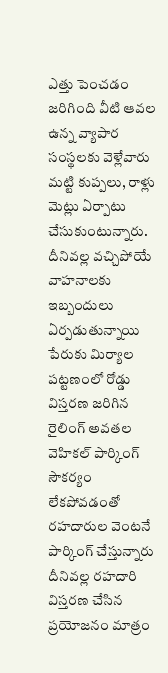ఎత్తు పెంచడం జరిగింది వీటి ఆవల ఉన్న వ్యాపార సంస్థలకు వెళ్లేవారు మట్టి కుప్పలు, రాళ్లు మెట్లు ఏర్పాటు చేసుకుంటున్నారు. దీనివల్ల వచ్చిపోయే వాహనాలకు ఇబ్బందులు ఏర్పడుతున్నాయి పేరుకు మిర్యాల పట్టణంలో రోడ్డు విస్తరణ జరిగిన రైలింగ్ అవతల వెహికల్ పార్కింగ్ సౌకర్యం లేకపోవడంతో రహదారుల వెంటనే పార్కింగ్ చేస్తున్నారు దీనివల్ల రహదారి విస్తరణ చేసిన ప్రయోజనం మాత్రం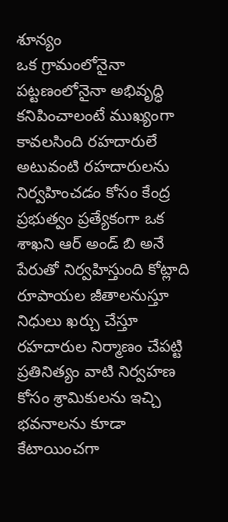శూన్యం
ఒక గ్రామంలోనైనా పట్టణంలోనైనా అభివృద్ధి కనిపించాలంటే ముఖ్యంగా కావలసింది రహదారులే అటువంటి రహదారులను నిర్వహించడం కోసం కేంద్ర ప్రభుత్వం ప్రత్యేకంగా ఒక శాఖని ఆర్ అండ్ బి అనే పేరుతో నిర్వహిస్తుంది కోట్లాది రూపాయల జీతాలనుస్తూ నిధులు ఖర్చు చేస్తూ రహదారుల నిర్మాణం చేపట్టి ప్రతినిత్యం వాటి నిర్వహణ కోసం శ్రామికులను ఇచ్చి భవనాలను కూడా కేటాయించగా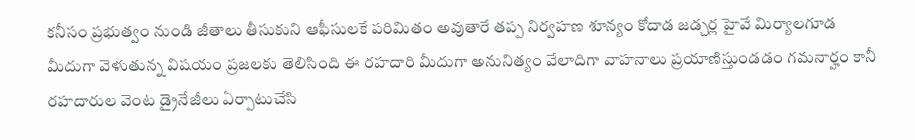కనీసం ప్రభుత్వం నుండి జీతాలు తీసుకుని ఆఫీసులకే పరిమితం అవుతారే తప్ప నిర్వహణ శూన్యం కోదాడ జడ్చర్ల హైవే మిర్యాలగూడ మీదుగా వెళుతున్న విషయం ప్రజలకు తెలిసింది ఈ రహదారి మీదుగా అనునిత్యం వేలాదిగా వాహనాలు ప్రయాణిస్తుండడం గమనార్హం కానీ రహదారుల వెంట డ్రైనేజీలు ఏర్పాటుచేసి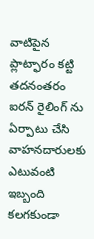వాటిపైన ప్లాట్ఫారం కట్టి తదనంతరం ఐరన్ రైలింగ్ ను ఏర్పాటు చేసి వాహనదారులకు ఎటువంటి ఇబ్బంది కలగకుండా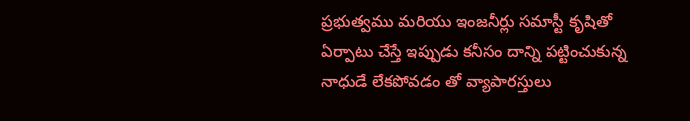ప్రభుత్వము మరియు ఇంజనీర్లు సమాస్టీ కృషితో ఏర్పాటు చేస్తే ఇప్పుడు కనీసం దాన్ని పట్టించుకున్న నాధుడే లేకపోవడం తో వ్యాపారస్తులు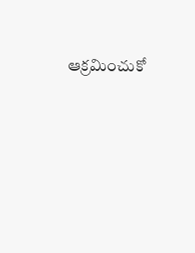ఆక్రమించుకో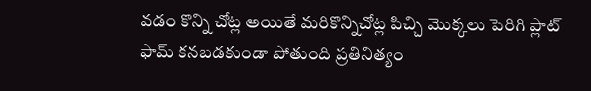వడం కొన్ని చోట్ల అయితే మరికొన్నిచోట్ల పిచ్చి మొక్కలు పెరిగి ప్లాట్ ఫామ్ కనబడకుండా పోతుంది ప్రతినిత్యం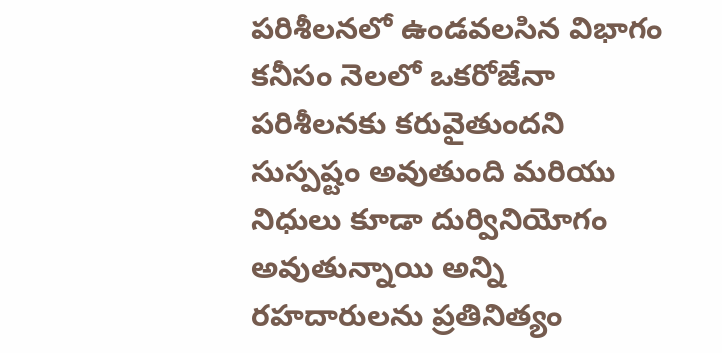పరిశీలనలో ఉండవలసిన విభాగం కనీసం నెలలో ఒకరోజేనా పరిశీలనకు కరువైతుందని సుస్పష్టం అవుతుంది మరియు నిధులు కూడా దుర్వినియోగం అవుతున్నాయి అన్ని రహదారులను ప్రతినిత్యం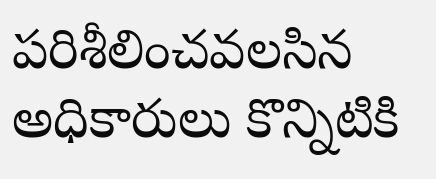పరిశీలించవలసిన అధికారులు కొన్నిటికి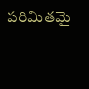పరిమితమై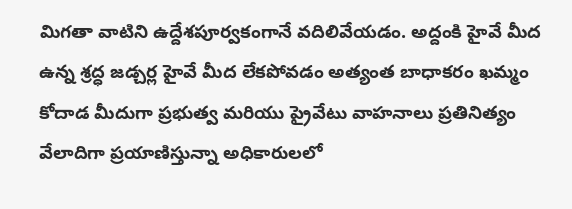మిగతా వాటిని ఉద్దేశపూర్వకంగానే వదిలివేయడం. అద్దంకి హైవే మీద ఉన్న శ్రద్ధ జడ్చర్ల హైవే మీద లేకపోవడం అత్యంత బాధాకరం ఖమ్మం కోదాడ మీదుగా ప్రభుత్వ మరియు ప్రైవేటు వాహనాలు ప్రతినిత్యం వేలాదిగా ప్రయాణిస్తున్నా అధికారులలో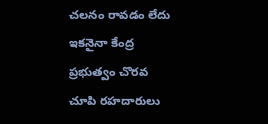చలనం రావడం లేదు ఇకనైనా కేంద్ర ప్రభుత్వం చొరవ చూపి రహదారులు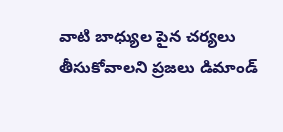వాటి బాధ్యుల పైన చర్యలు తీసుకోవాలని ప్రజలు డిమాండ్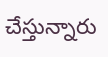చేస్తున్నారు